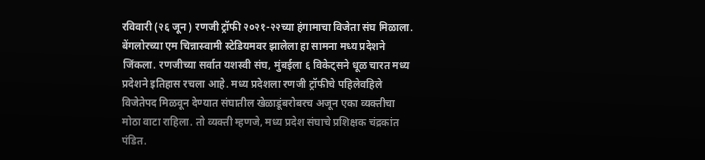रविवारी (२६ जून) रणजी ट्रॉफी २०२१-२२च्या हंगामाचा विजेता संघ मिळाला. बेंगलोरच्या एम चिन्नास्वामी स्टेडियमवर झालेला हा सामना मध्य प्रदेशने जिंकला. रणजीच्या सर्वात यशस्वी संघ, मुंबईला ६ विकेट्सने धूळ चारत मध्य प्रदेशने इतिहास रचला आहे. मध्य प्रदेशला रणजी ट्रॉफीचे पहिलेवहिले विजेतेपद मिळवून देण्यात संघातील खेळाडूंबरोबरच अजून एका व्यक्तीचा मोठा वाटा राहिला. तो व्यक्ती म्हणजे, मध्य प्रदेश संघाचे प्रशिक्षक चंद्रकांत पंडित.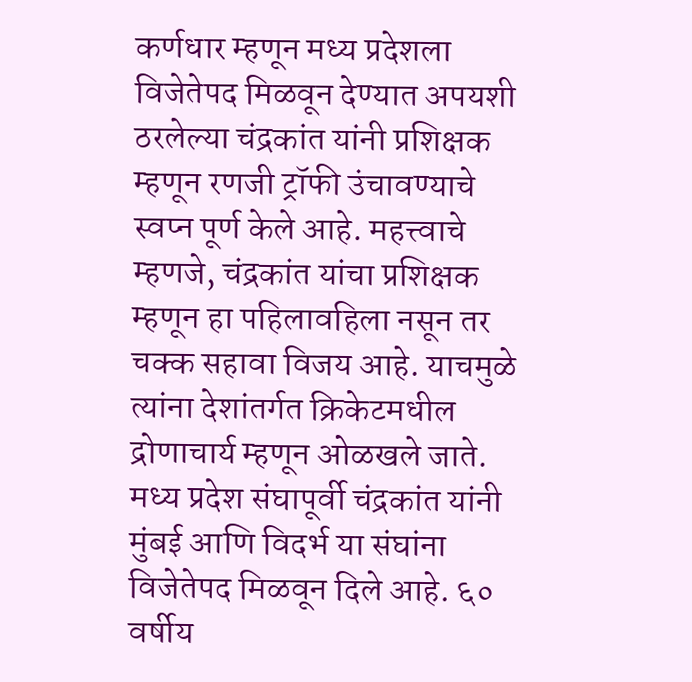कर्णधार म्हणून मध्य प्रदेशला विजेतेपद मिळवून देण्यात अपयशी ठरलेल्या चंद्रकांत यांनी प्रशिक्षक म्हणून रणजी ट्रॉफी उंचावण्याचे स्वप्न पूर्ण केले आहे. महत्त्वाचे म्हणजे, चंद्रकांत यांचा प्रशिक्षक म्हणून हा पहिलावहिला नसून तर चक्क सहावा विजय आहे. याचमुळे त्यांना देशांतर्गत क्रिकेटमधील द्रोणाचार्य म्हणून ओळखले जाते.
मध्य प्रदेश संघापूर्वी चंद्रकांत यांनी मुंबई आणि विदर्भ या संघांना विजेतेपद मिळवून दिले आहे. ६० वर्षीय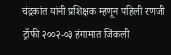चंद्रकांत यांनी प्रशिक्षक म्हणून पहिली रणजी ट्रॉफी २००२-०३ हंगामात जिंकली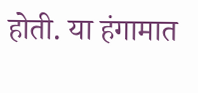होती. या हंगामात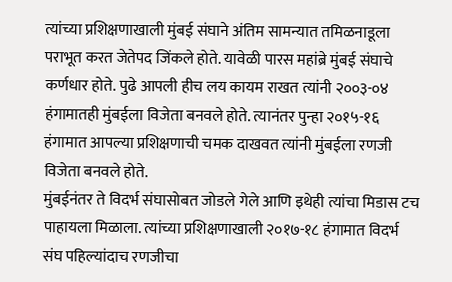त्यांच्या प्रशिक्षणाखाली मुंबई संघाने अंतिम सामन्यात तमिळनाडूला पराभूत करत जेतेपद जिंकले होते. यावेळी पारस महांब्रे मुंबई संघाचे कर्णधार होते. पुढे आपली हीच लय कायम राखत त्यांनी २००३-०४ हंगामातही मुंबईला विजेता बनवले होते. त्यानंतर पुन्हा २०१५-१६ हंगामात आपल्या प्रशिक्षणाची चमक दाखवत त्यांनी मुंबईला रणजी विजेता बनवले होते.
मुंबईनंतर ते विदर्भ संघासोबत जोडले गेले आणि इथेही त्यांचा मिडास टच पाहायला मिळाला. त्यांच्या प्रशिक्षणाखाली २०१७-१८ हंगामात विदर्भ संघ पहिल्यांदाच रणजीचा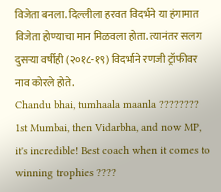विजेता बनला. दिल्लीला हरवत विदर्भने या हंगामात विजेता होण्याचा मान मिळवला होता. त्यानंतर सलग दुसऱ्या वर्षीही (२०१८-१९) विदर्भाने रणजी ट्रॉफीवर नाव कोरले होते.
Chandu bhai, tumhaala maanla ????????
1st Mumbai, then Vidarbha, and now MP, it's incredible! Best coach when it comes to winning trophies ????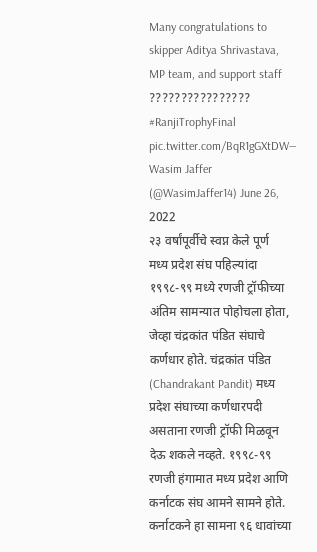Many congratulations to skipper Aditya Shrivastava, MP team, and support staff ???????????????? #RanjiTrophyFinal pic.twitter.com/BqR1gGXtDW— Wasim Jaffer (@WasimJaffer14) June 26, 2022
२३ वर्षांपूर्वीचे स्वप्न केले पूर्ण
मध्य प्रदेश संघ पहिल्यांदा १९९८-९९ मध्ये रणजी ट्रॉफीच्या अंतिम सामन्यात पोहोचला होता, जेव्हा चंद्रकांत पंडित संघाचे कर्णधार होते. चंद्रकांत पंडित (Chandrakant Pandit) मध्य प्रदेश संघाच्या कर्णधारपदी असताना रणजी ट्रॉफी मिळवून देऊ शकले नव्हते. १९९८-९९ रणजी हंगामात मध्य प्रदेश आणि कर्नाटक संघ आमने सामने होते. कर्नाटकने हा सामना ९६ धावांच्या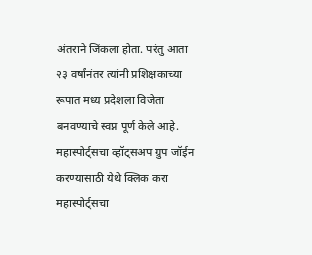अंतराने जिंकला होता. परंतु आता २३ वर्षांनंतर त्यांनी प्रशिक्षकाच्या रूपात मध्य प्रदेशला विजेता बनवण्याचे स्वप्न पूर्ण केले आहे.
महास्पोर्ट्सचा व्हॉट्सअप ग्रुप जॉईन करण्यासाठी येथे क्लिक करा
महास्पोर्ट्सचा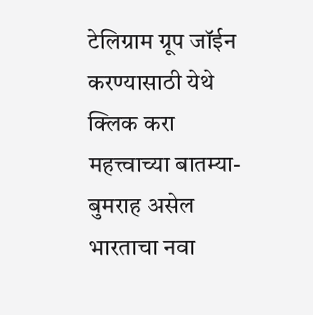टेलिग्राम ग्रूप जॉईन करण्यासाठी येथे क्लिक करा
महत्त्वाच्या बातम्या-
बुमराह असेल भारताचा नवा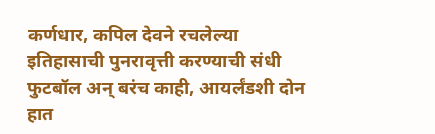कर्णधार, कपिल देवने रचलेल्या इतिहासाची पुनरावृत्ती करण्याची संधी
फुटबॉल अन् बरंच काही, आयर्लंडशी दोन हात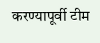करण्यापूर्वी टीम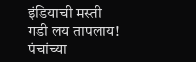इंडियाची मस्ती
गडी लय तापलाय! पंचांच्या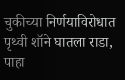चुकीच्या निर्णयाविरोधात पृथ्वी शॉने घातला राडा, पाहा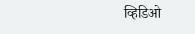व्हिडिओ